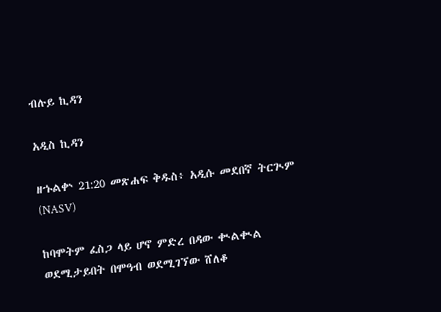ብሉይ ኪዳን

አዲስ ኪዳን

ዘኁልቍ 21:20 መጽሐፍ ቅዱስ፥ አዲሱ መደበኛ ትርጒም (NASV)

ከባሞትም ፈስጋ ላይ ሆኖ ምድረ በዳው ቊልቊል ወደሚታይበት በሞዓብ ወደሚገኘው ሸለቆ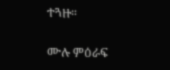ተጓዙ።

ሙሉ ምዕራፍ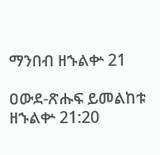ማንበብ ዘኁልቍ 21

ዐውደ-ጽሑፍ ይመልከቱ ዘኁልቍ 21:20